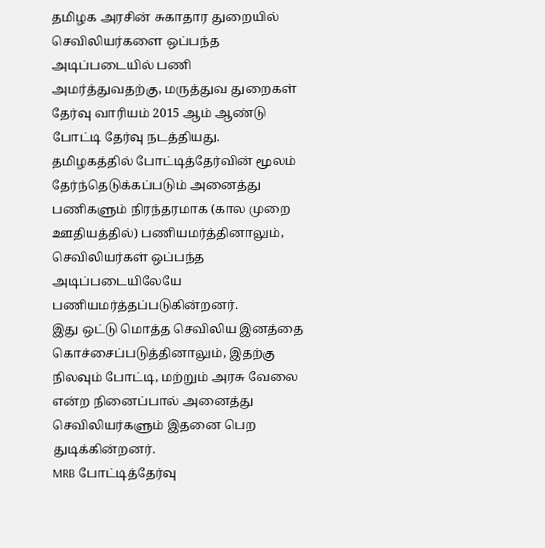தமிழக அரசின் சுகாதார துறையில் செவிலியர்களை ஒப்பந்த அடிப்படையில் பணி அமர்த்துவதற்கு, மருத்துவ துறைகள் தேர்வு வாரியம் 2015 ஆம் ஆண்டு போட்டி தேர்வு நடத்தியது.
தமிழகத்தில் போட்டித்தேர்வின் மூலம் தேர்ந்தெடுக்கப்படும் அனைத்து பணிகளும் நிரந்தரமாக (கால முறை ஊதியத்தில்) பணியமர்த்தினாலும், செவிலியர்கள் ஒப்பந்த அடிப்படையிலேயே பணியமர்த்தப்படுகின்றனர்.
இது ஒட்டு மொத்த செவிலிய இனத்தை கொச்சைப்படுத்தினாலும், இதற்கு நிலவும் போட்டி, மற்றும் அரசு வேலை என்ற நினைப்பால் அனைத்து செவிலியர்களும் இதனை பெற துடிக்கின்றனர்.
MRB போட்டித்தேர்வு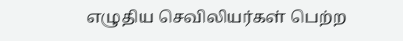எழுதிய செவிலியர்கள் பெற்ற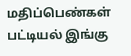மதிப்பெண்கள் பட்டியல் இங்கு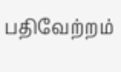பதிவேற்றம்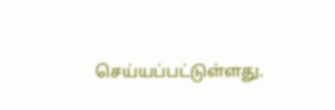செய்யப்பட்டுள்ளது.